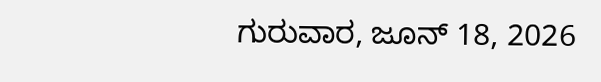ಗುರುವಾರ, ಜೂನ್ 18, 2026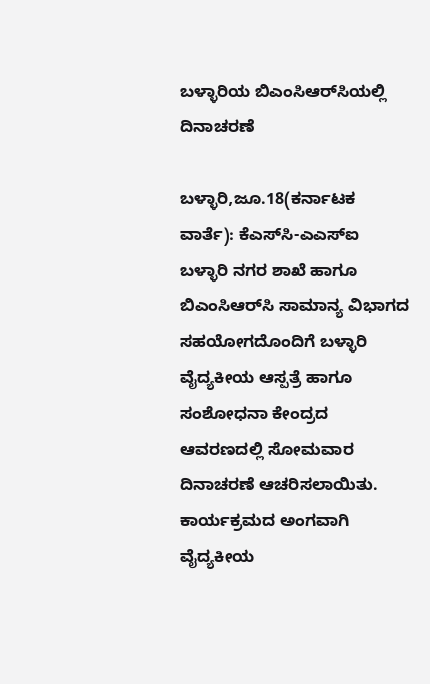ಬಳ್ಳಾರಿಯ ಬಿಎಂಸಿಆರ್‌ಸಿಯಲ್ಲಿ ದಿನಾಚರಣೆ

ಬಳ್ಳಾರಿ,ಜೂ.18(ಕರ್ನಾಟಕ ವಾರ್ತೆ): ಕೆಎಸ್‌ಸಿ-ಎಎಸ್‌ಐ ಬಳ್ಳಾರಿ ನಗರ ಶಾಖೆ ಹಾಗೂ ಬಿಎಂಸಿಆರ್‌ಸಿ ಸಾಮಾನ್ಯ ವಿಭಾಗದ ಸಹಯೋಗದೊಂದಿಗೆ ಬಳ್ಳಾರಿ ವೈದ್ಯಕೀಯ ಆಸ್ಪತ್ರೆ ಹಾಗೂ ಸಂಶೋಧನಾ ಕೇಂದ್ರದ ಆವರಣದಲ್ಲಿ ಸೋಮವಾರ ದಿನಾಚರಣೆ ಆಚರಿಸಲಾಯಿತು. ಕಾರ್ಯಕ್ರಮದ ಅಂಗವಾಗಿ ವೈದ್ಯಕೀಯ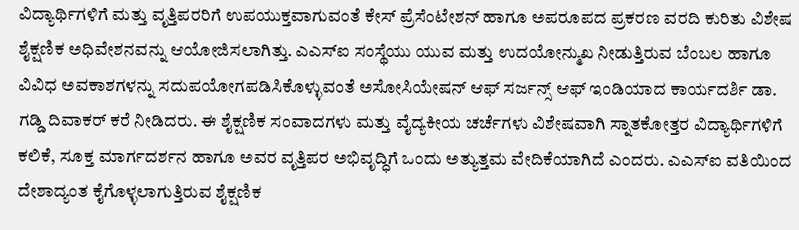ವಿದ್ಯಾರ್ಥಿಗಳಿಗೆ ಮತ್ತು ವೃತ್ತಿಪರರಿಗೆ ಉಪಯುಕ್ತವಾಗುವಂತೆ ಕೇಸ್ ಪ್ರೆಸೆಂಟೇಶನ್ ಹಾಗೂ ಅಪರೂಪದ ಪ್ರಕರಣ ವರದಿ ಕುರಿತು ವಿಶೇಷ ಶೈಕ್ಷಣಿಕ ಅಧಿವೇಶನವನ್ನು ಆಯೋಜಿಸಲಾಗಿತ್ತು. ಎಎಸ್‌ಐ ಸಂಸ್ಥೆಯು ಯುವ ಮತ್ತು ಉದಯೋನ್ಮುಖ ನೀಡುತ್ತಿರುವ ಬೆಂಬಲ ಹಾಗೂ ವಿವಿಧ ಅವಕಾಶಗಳನ್ನು ಸದುಪಯೋಗಪಡಿಸಿಕೊಳ್ಳುವಂತೆ ಅಸೋಸಿಯೇಷನ್ ಆಫ್ ಸರ್ಜನ್ಸ್ ಆಫ್ ಇಂಡಿಯಾದ ಕಾರ್ಯದರ್ಶಿ ಡಾ. ಗಡ್ಡಿ ದಿವಾಕರ್ ಕರೆ ನೀಡಿದರು. ಈ ಶೈಕ್ಷಣಿಕ ಸಂವಾದಗಳು ಮತ್ತು ವೈದ್ಯಕೀಯ ಚರ್ಚೆಗಳು ವಿಶೇಷವಾಗಿ ಸ್ನಾತಕೋತ್ತರ ವಿದ್ಯಾರ್ಥಿಗಳಿಗೆ ಕಲಿಕೆ, ಸೂಕ್ತ ಮಾರ್ಗದರ್ಶನ ಹಾಗೂ ಅವರ ವೃತ್ತಿಪರ ಅಭಿವೃದ್ಧಿಗೆ ಒಂದು ಅತ್ಯುತ್ತಮ ವೇದಿಕೆಯಾಗಿದೆ ಎಂದರು. ಎಎಸ್‌ಐ ವತಿಯಿಂದ ದೇಶಾದ್ಯಂತ ಕೈಗೊಳ್ಳಲಾಗುತ್ತಿರುವ ಶೈಕ್ಷಣಿಕ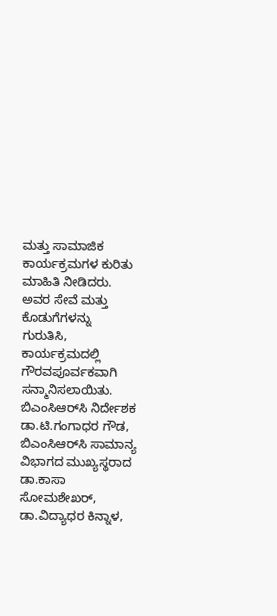ಮತ್ತು ಸಾಮಾಜಿಕ ಕಾರ್ಯಕ್ರಮಗಳ ಕುರಿತು ಮಾಹಿತಿ ನೀಡಿದರು. ಅವರ ಸೇವೆ ಮತ್ತು ಕೊಡುಗೆಗಳನ್ನು ಗುರುತಿಸಿ, ಕಾರ್ಯಕ್ರಮದಲ್ಲಿ ಗೌರವಪೂರ್ವಕವಾಗಿ ಸನ್ಮಾನಿಸಲಾಯಿತು. ಬಿಎಂಸಿಆರ್‌ಸಿ ನಿರ್ದೇಶಕ ಡಾ.ಟಿ.ಗಂಗಾಧರ ಗೌಡ, ಬಿಎಂಸಿಆರ್‌ಸಿ ಸಾಮಾನ್ಯ ವಿಭಾಗದ ಮುಖ್ಯಸ್ಥರಾದ ಡಾ.ಕಾಸಾ ಸೋಮಶೇಖರ್, ಡಾ.ವಿದ್ಯಾಧರ ಕಿನ್ನಾಳ,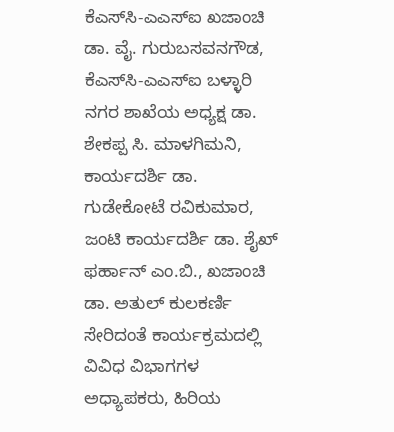ಕೆಎಸ್‌ಸಿ-ಎಎಸ್‌ಐ ಖಜಾಂಚಿ ಡಾ. ವೈ. ಗುರುಬಸವನಗೌಡ, ಕೆಎಸ್‌ಸಿ-ಎಎಸ್‌ಐ ಬಳ್ಳಾರಿ ನಗರ ಶಾಖೆಯ ಅಧ್ಯಕ್ಷ ಡಾ. ಶೇಕಪ್ಪ ಸಿ. ಮಾಳಗಿಮನಿ, ಕಾರ್ಯದರ್ಶಿ ಡಾ. ಗುಡೇಕೋಟೆ ರವಿಕುಮಾರ, ಜಂಟಿ ಕಾರ್ಯದರ್ಶಿ ಡಾ. ಶೈಖ್ ಫರ್ಹಾನ್ ಎಂ.ಬಿ., ಖಜಾಂಚಿ ಡಾ. ಅತುಲ್ ಕುಲಕರ್ಣಿ ಸೇರಿದಂತೆ ಕಾರ್ಯಕ್ರಮದಲ್ಲಿ ವಿವಿಧ ವಿಭಾಗಗಳ ಅಧ್ಯಾಪಕರು, ಹಿರಿಯ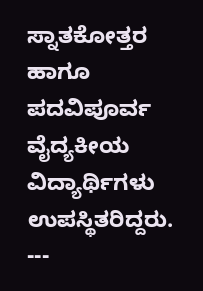ಸ್ನಾತಕೋತ್ತರ ಹಾಗೂ ಪದವಿಪೂರ್ವ ವೈದ್ಯಕೀಯ ವಿದ್ಯಾರ್ಥಿಗಳು ಉಪಸ್ಥಿತರಿದ್ದರು. ---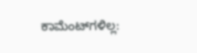ಕಾಮೆಂಟ್‌ಗಳಿಲ್ಲ: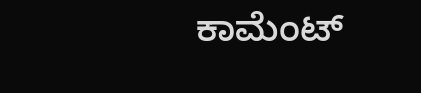ಕಾಮೆಂಟ್‌‌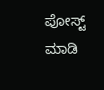ಪೋಸ್ಟ್‌ ಮಾಡಿ